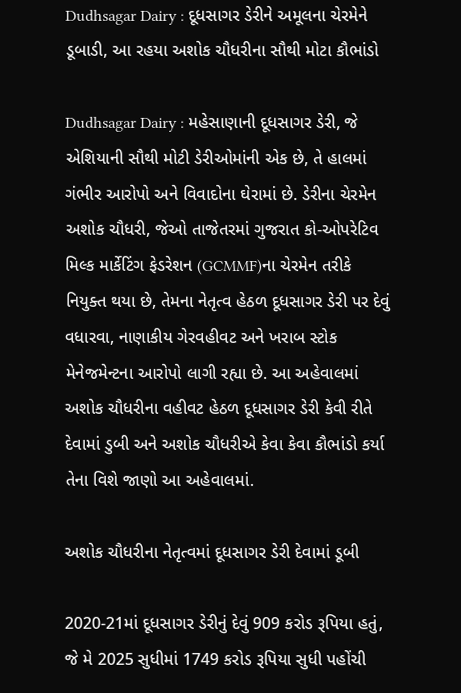Dudhsagar Dairy : દૂધસાગર ડેરીને અમૂલના ચેરમેને ડૂબાડી, આ રહયા અશોક ચૌધરીના સૌથી મોટા કૌભાંડો

Dudhsagar Dairy : મહેસાણાની દૂધસાગર ડેરી, જે એશિયાની સૌથી મોટી ડેરીઓમાંની એક છે, તે હાલમાં ગંભીર આરોપો અને વિવાદોના ઘેરામાં છે. ડેરીના ચેરમેન અશોક ચૌધરી, જેઓ તાજેતરમાં ગુજરાત કો-ઓપરેટિવ મિલ્ક માર્કેટિંગ ફેડરેશન (GCMMF)ના ચેરમેન તરીકે નિયુક્ત થયા છે, તેમના નેતૃત્વ હેઠળ દૂધસાગર ડેરી પર દેવું વધારવા, નાણાકીય ગેરવહીવટ અને ખરાબ સ્ટોક મેનેજમેન્ટના આરોપો લાગી રહ્યા છે. આ અહેવાલમાં અશોક ચૌધરીના વહીવટ હેઠળ દૂધસાગર ડેરી કેવી રીતે દેવામાં ડુબી અને અશોક ચૌધરીએ કેવા કેવા કૌભાંડો કર્યા તેના વિશે જાણો આ અહેવાલમાં.

અશોક ચૌધરીના નેતૃત્વમાં દૂધસાગર ડેરી દેવામાં ડૂબી

2020-21માં દૂધસાગર ડેરીનું દેવું 909 કરોડ રૂપિયા હતું, જે મે 2025 સુધીમાં 1749 કરોડ રૂપિયા સુધી પહોંચી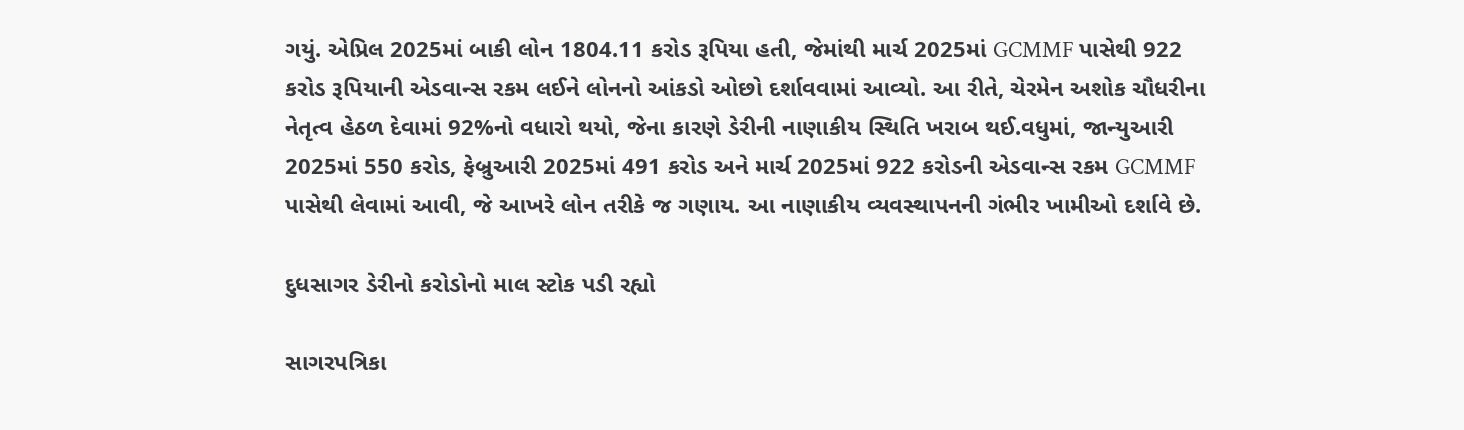ગયું. એપ્રિલ 2025માં બાકી લોન 1804.11 કરોડ રૂપિયા હતી, જેમાંથી માર્ચ 2025માં GCMMF પાસેથી 922 કરોડ રૂપિયાની એડવાન્સ રકમ લઈને લોનનો આંકડો ઓછો દર્શાવવામાં આવ્યો. આ રીતે, ચેરમેન અશોક ચૌધરીના નેતૃત્વ હેઠળ દેવામાં 92%નો વધારો થયો, જેના કારણે ડેરીની નાણાકીય સ્થિતિ ખરાબ થઈ.વધુમાં, જાન્યુઆરી 2025માં 550 કરોડ, ફેબ્રુઆરી 2025માં 491 કરોડ અને માર્ચ 2025માં 922 કરોડની એડવાન્સ રકમ GCMMF પાસેથી લેવામાં આવી, જે આખરે લોન તરીકે જ ગણાય. આ નાણાકીય વ્યવસ્થાપનની ગંભીર ખામીઓ દર્શાવે છે.

દુધસાગર ડેરીનો કરોડોનો માલ સ્ટોક પડી રહ્યો

સાગરપત્રિકા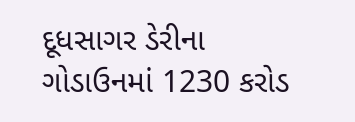દૂધસાગર ડેરીના ગોડાઉનમાં 1230 કરોડ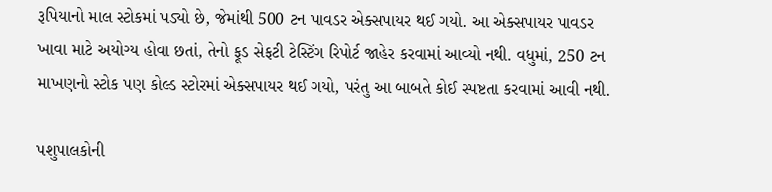રૂપિયાનો માલ સ્ટોકમાં પડ્યો છે, જેમાંથી 500 ટન પાવડર એક્સપાયર થઈ ગયો. આ એક્સપાયર પાવડર ખાવા માટે અયોગ્ય હોવા છતાં, તેનો ફૂડ સેફટી ટેસ્ટિંગ રિપોર્ટ જાહેર કરવામાં આવ્યો નથી. વધુમાં, 250 ટન માખણનો સ્ટોક પણ કોલ્ડ સ્ટોરમાં એક્સપાયર થઈ ગયો, પરંતુ આ બાબતે કોઈ સ્પષ્ટતા કરવામાં આવી નથી.

પશુપાલકોની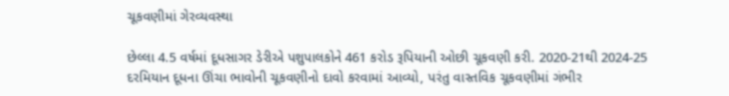ચૂકવણીમાં ગેરવ્યવસ્થા

છેલ્લા 4.5 વર્ષમાં દૂધસાગર ડેરીએ પશુપાલકોને 461 કરોડ રૂપિયાની ઓછી ચૂકવણી કરી. 2020-21થી 2024-25 દરમિયાન દૂધના ઊંચા ભાવોની ચૂકવણીનો દાવો કરવામાં આવ્યો, પરંતુ વાસ્તવિક ચૂકવણીમાં ગંભીર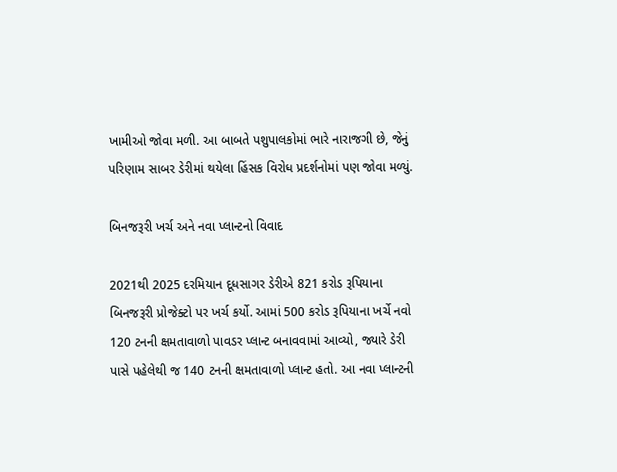ખામીઓ જોવા મળી. આ બાબતે પશુપાલકોમાં ભારે નારાજગી છે, જેનું પરિણામ સાબર ડેરીમાં થયેલા હિંસક વિરોધ પ્રદર્શનોમાં પણ જોવા મળ્યું.

બિનજરૂરી ખર્ચ અને નવા પ્લાન્ટનો વિવાદ

2021થી 2025 દરમિયાન દૂધસાગર ડેરીએ 821 કરોડ રૂપિયાના બિનજરૂરી પ્રોજેક્ટો પર ખર્ચ કર્યો. આમાં 500 કરોડ રૂપિયાના ખર્ચે નવો 120 ટનની ક્ષમતાવાળો પાવડર પ્લાન્ટ બનાવવામાં આવ્યો, જ્યારે ડેરી પાસે પહેલેથી જ 140 ટનની ક્ષમતાવાળો પ્લાન્ટ હતો. આ નવા પ્લાન્ટની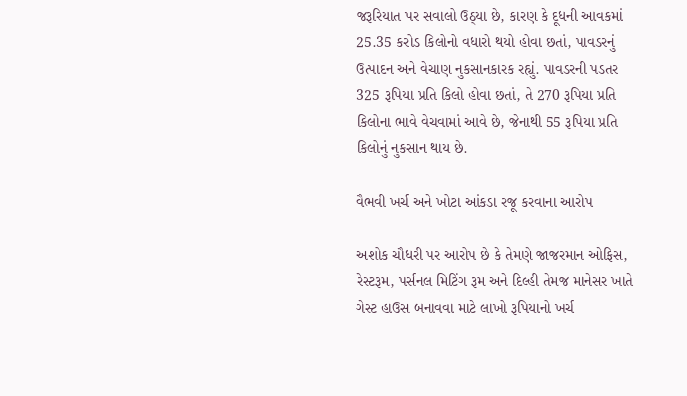જરૂરિયાત પર સવાલો ઉઠ્યા છે, કારણ કે દૂધની આવકમાં 25.35 કરોડ કિલોનો વધારો થયો હોવા છતાં, પાવડરનું ઉત્પાદન અને વેચાણ નુકસાનકારક રહ્યું. પાવડરની પડતર 325 રૂપિયા પ્રતિ કિલો હોવા છતાં, તે 270 રૂપિયા પ્રતિ કિલોના ભાવે વેચવામાં આવે છે, જેનાથી 55 રૂપિયા પ્રતિ કિલોનું નુકસાન થાય છે.

વૈભવી ખર્ચ અને ખોટા આંકડા રજૂ કરવાના આરોપ

અશોક ચૌધરી પર આરોપ છે કે તેમણે જાજરમાન ઓફિસ, રેસ્ટરૂમ, પર્સનલ મિટિંગ રૂમ અને દિલ્હી તેમજ માનેસર ખાતે ગેસ્ટ હાઉસ બનાવવા માટે લાખો રૂપિયાનો ખર્ચ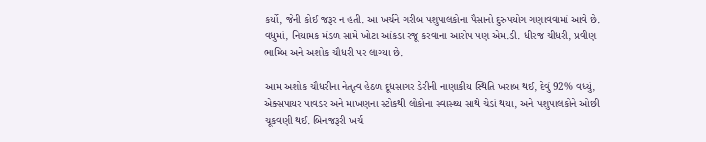કર્યો, જેની કોઈ જરૂર ન હતી. આ ખર્ચને ગરીબ પશુપાલકોના પૈસાનો દુરુપયોગ ગણાવવામાં આવે છે. વધુમાં, નિયામક મંડળ સામે ખોટા આંકડા રજૂ કરવાના આરોપ પણ એમ.ડી. ધીરજ ચીધરી, પ્રવીણ ભામ્બિ અને અશોક ચૌધરી પર લાગ્યા છે.

આમ અશોક ચૌધરીના નેતૃત્વ હેઠળ દૂધસાગર ડેરીની નાણાકીય સ્થિતિ ખરાબ થઈ, દેવું 92% વધ્યું, એક્સપાયર પાવડર અને માખણના સ્ટોકથી લોકોના સ્વાસ્થ્ય સાથે ચેડાં થયા, અને પશુપાલકોને ઓછી ચૂકવણી થઈ. બિનજરૂરી ખર્ચ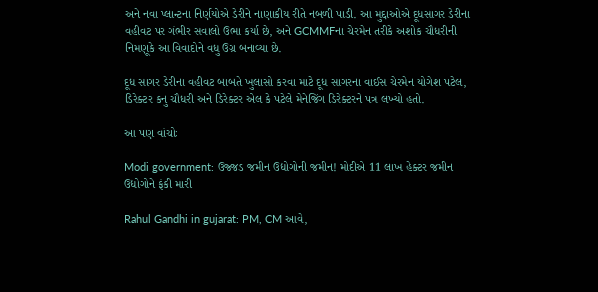અને નવા પ્લાન્ટના નિર્ણયોએ ડેરીને નાણાકીય રીતે નબળી પાડી. આ મુદ્દાઓએ દૂધસાગર ડેરીના વહીવટ પર ગંભીર સવાલો ઉભા કર્યા છે, અને GCMMFના ચેરમેન તરીકે અશોક ચૌધરીની નિમણૂકે આ વિવાદોને વધુ ઉગ્ર બનાવ્યા છે.

દૂધ સાગર ડેરીના વહીવટ બાબતે ખુલાસો કરવા માટે દૂધ સાગરના વાઈસ ચેરમેન યોગેશ પટેલ, ડિરેક્ટર કનુ ચૌધરી અને ડિરેક્ટર એલ કે પટેલે મેનેજિંગ ડિરેક્ટરને પત્ર લખ્યો હતો.

આ પણ વાંચોઃ

Modi government: ઉજ્જડ જમીન ઉદ્યોગોની જમીન! મોદીએ 11 લાખ હેક્ટર જમીન ઉદ્યોગોને ફંકી મારી

Rahul Gandhi in gujarat: PM, CM આવે,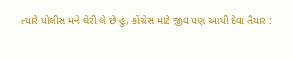ત્યારે પોલીસ મને ઘેરી લે છે હું, કોંગ્રેસ માટે જીવ પણ આપી દેવા તૈયાર :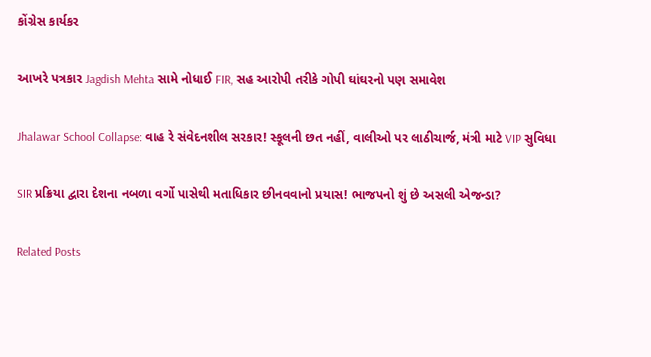કોંગ્રેસ કાર્યકર

આખરે પત્રકાર Jagdish Mehta સામે નોધાઈ FIR, સહ આરોપી તરીકે ગોપી ઘાંઘરનો પણ સમાવેશ

Jhalawar School Collapse: વાહ રે સંવેદનશીલ સરકાર! સ્કૂલની છત નહીં, વાલીઓ પર લાઠીચાર્જ, મંત્રી માટે VIP સુવિધા

SIR પ્રક્રિયા દ્વારા દેશના નબળા વર્ગો પાસેથી મતાધિકાર છીનવવાનો પ્રયાસ! ભાજપનો શું છે અસલી એજન્ડા?

Related Posts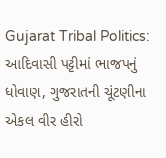Gujarat Tribal Politics: આદિવાસી પટ્ટીમાં ભાજપનું ધોવાણ, ગુજરાતની ચૂંટણીના એકલ વીર હીરો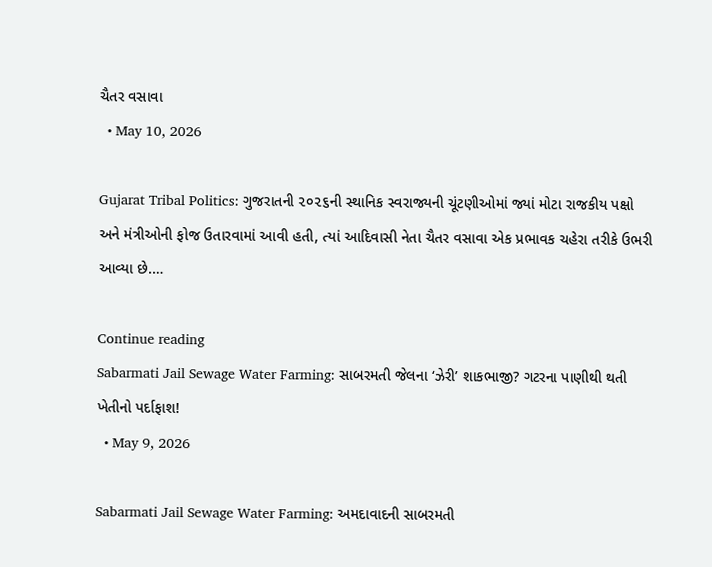ચૈતર વસાવા
  • May 10, 2026

Gujarat Tribal Politics: ગુજરાતની ૨૦૨૬ની સ્થાનિક સ્વરાજ્યની ચૂંટણીઓમાં જ્યાં મોટા રાજકીય પક્ષો અને મંત્રીઓની ફોજ ઉતારવામાં આવી હતી, ત્યાં આદિવાસી નેતા ચૈતર વસાવા એક પ્રભાવક ચહેરા તરીકે ઉભરી આવ્યા છે.…

Continue reading
Sabarmati Jail Sewage Water Farming: સાબરમતી જેલના ‘ઝેરી’ શાકભાજી? ગટરના પાણીથી થતી ખેતીનો પર્દાફાશ!
  • May 9, 2026

Sabarmati Jail Sewage Water Farming: અમદાવાદની સાબરમતી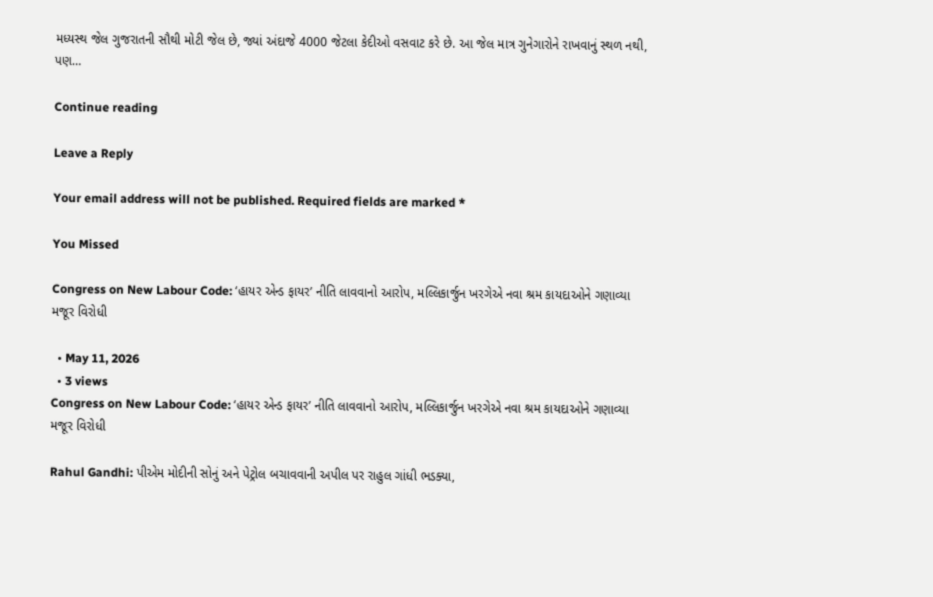મધ્યસ્થ જેલ ગુજરાતની સૌથી મોટી જેલ છે, જ્યાં અંદાજે 4000 જેટલા કેદીઓ વસવાટ કરે છે. આ જેલ માત્ર ગુનેગારોને રાખવાનું સ્થળ નથી, પણ…

Continue reading

Leave a Reply

Your email address will not be published. Required fields are marked *

You Missed

Congress on New Labour Code: ‘હાયર એન્ડ ફાયર’ નીતિ લાવવાનો આરોપ, મલ્લિકાર્જુન ખરગેએ નવા શ્રમ કાયદાઓને ગણાવ્યા મજૂર વિરોધી

  • May 11, 2026
  • 3 views
Congress on New Labour Code: ‘હાયર એન્ડ ફાયર’ નીતિ લાવવાનો આરોપ, મલ્લિકાર્જુન ખરગેએ નવા શ્રમ કાયદાઓને ગણાવ્યા મજૂર વિરોધી

Rahul Gandhi: પીએમ મોદીની સોનું અને પેટ્રોલ બચાવવાની અપીલ પર રાહુલ ગાંધી ભડક્યા,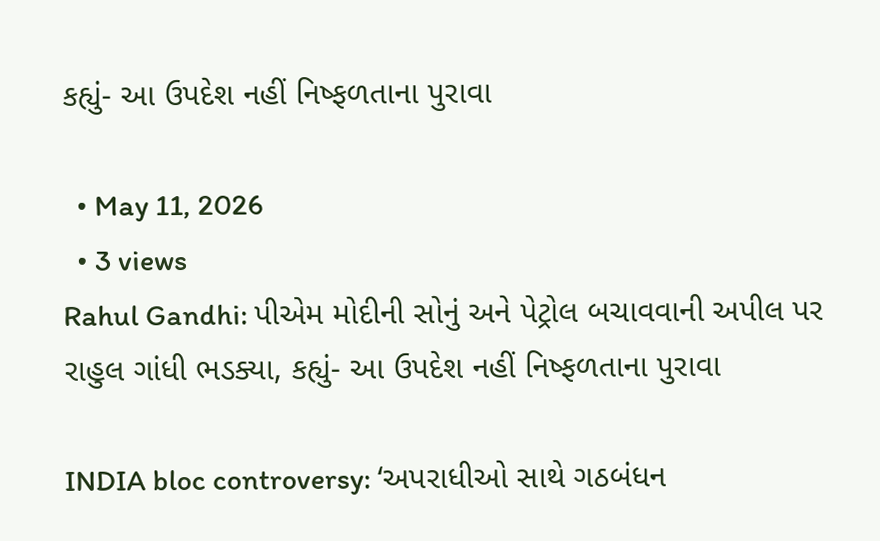કહ્યું- આ ઉપદેશ નહીં નિષ્ફળતાના પુરાવા

  • May 11, 2026
  • 3 views
Rahul Gandhi: પીએમ મોદીની સોનું અને પેટ્રોલ બચાવવાની અપીલ પર રાહુલ ગાંધી ભડક્યા, કહ્યું- આ ઉપદેશ નહીં નિષ્ફળતાના પુરાવા

INDIA bloc controversy: ‘અપરાધીઓ સાથે ગઠબંધન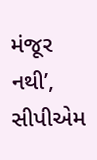મંજૂર નથી’, સીપીએમ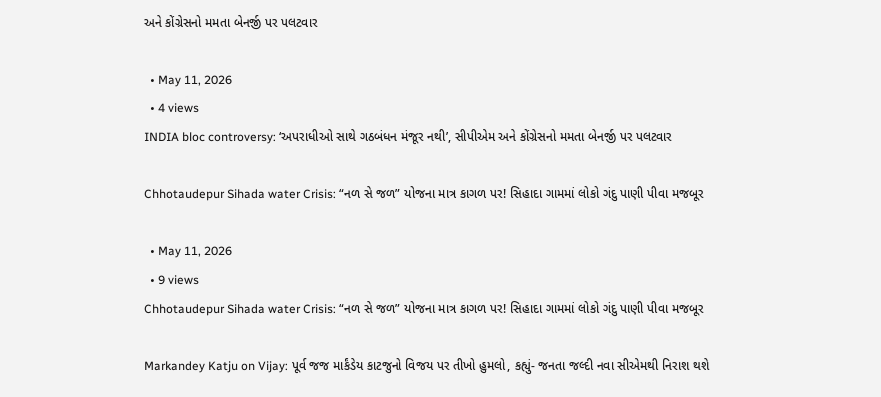અને કોંગ્રેસનો મમતા બેનર્જી પર પલટવાર

  • May 11, 2026
  • 4 views
INDIA bloc controversy: ‘અપરાધીઓ સાથે ગઠબંધન મંજૂર નથી’, સીપીએમ અને કોંગ્રેસનો મમતા બેનર્જી પર પલટવાર

Chhotaudepur Sihada water Crisis: “નળ સે જળ” યોજના માત્ર કાગળ પર! સિહાદા ગામમાં લોકો ગંદુ પાણી પીવા મજબૂર

  • May 11, 2026
  • 9 views
Chhotaudepur Sihada water Crisis: “નળ સે જળ” યોજના માત્ર કાગળ પર! સિહાદા ગામમાં લોકો ગંદુ પાણી પીવા મજબૂર

Markandey Katju on Vijay: પૂર્વ જજ માર્કંડેય કાટજુનો વિજય પર તીખો હુમલો, કહ્યું- જનતા જલ્દી નવા સીએમથી નિરાશ થશે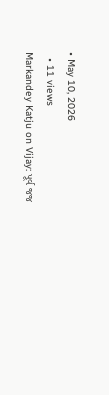• May 10, 2026
  • 11 views
Markandey Katju on Vijay: પૂર્વ જજ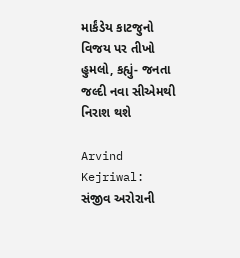માર્કંડેય કાટજુનો વિજય પર તીખો હુમલો, કહ્યું- જનતા જલ્દી નવા સીએમથી નિરાશ થશે

Arvind Kejriwal: સંજીવ અરોરાની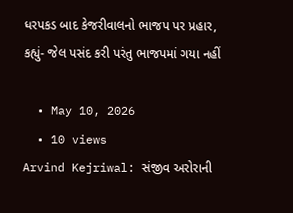ધરપકડ બાદ કેજરીવાલનો ભાજપ પર પ્રહાર, કહ્યું- જેલ પસંદ કરી પરંતુ ભાજપમાં ગયા નહીં

  • May 10, 2026
  • 10 views
Arvind Kejriwal: સંજીવ અરોરાની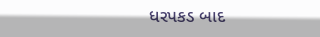ધરપકડ બાદ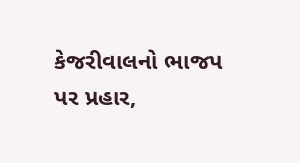કેજરીવાલનો ભાજપ પર પ્રહાર,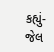કહ્યું- જેલ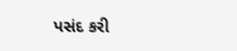પસંદ કરી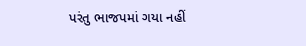પરંતુ ભાજપમાં ગયા નહીં